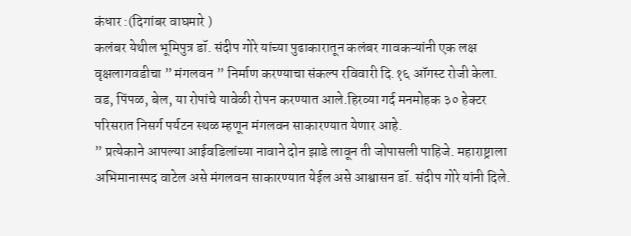कंधार :(दिगांबर वाघमारे )
कलंबर येथील भूमिपुत्र डॉ. संदीप गोरे यांच्या पुढाकारातून कलंबर गावकऱ्यांनी एक लक्ष वृक्षलागवडीचा ” मंगलवन ” निर्माण करण्याचा संकल्प रविवारी दि.१६ ऑगस्ट रोजी केला.
वड, पिंपळ, बेल, या रोपांचे यावेळी रोपन करण्यात आले.हिरव्या गर्द मनमोहक ३० हेक्टर परिसरात निसर्ग पर्यटन स्थळ म्हणून मंगलवन साकारण्यात येणार आहे.
” प्रत्येकाने आपल्या आईवडिलांच्या नावाने दोन झाडे लावून ती जोपासली पाहिजे. महाराष्ट्राला अभिमानास्पद वाटेल असे मंगलवन साकारण्यात येईल असे आश्वासन डॉ. संदीप गोरे यांनी दिले.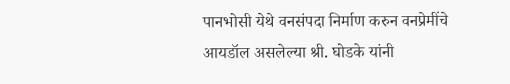पानभोसी येथे वनसंपदा निर्माण करुन वनप्रेमींचे आयडॉल असलेल्या श्री. घोडके यांनी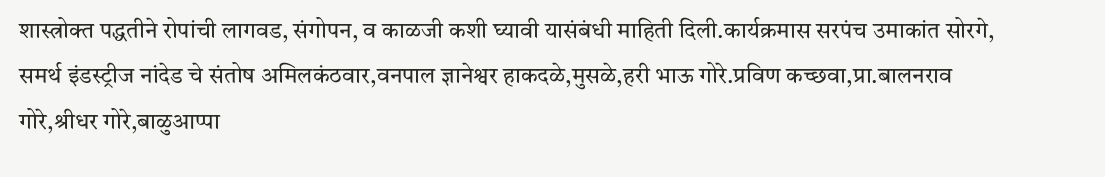शास्त्रोक्त पद्धतीने रोपांची लागवड, संगोपन, व काळजी कशी घ्यावी यासंबंधी माहिती दिली.कार्यक्रमास सरपंच उमाकांत सोरगे, समर्थ इंडस्ट्रीज नांदेड चे संतोष अमिलकंठवार,वनपाल ज्ञानेश्वर हाकदळे,मुसळे,हरी भाऊ गोरे.प्रविण कच्छवा,प्रा.बालनराव गोरे,श्रीधर गोरे,बाळुआप्पा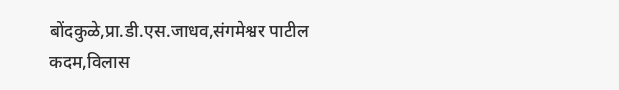बोंदकुळे,प्रा.डी.एस.जाधव,संगमेश्वर पाटील कदम,विलास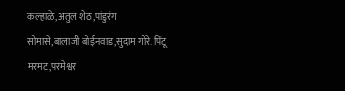कल्हाळे,अतुल शेठ,पांडुरंग सोमासे,बालाजी बोईनवाड,सुदाम गोरे. पिंटू मरमट,परमेश्वर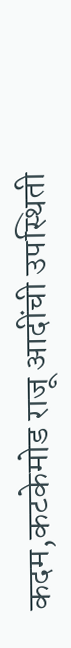कदम,कटकेमोड राजू आदींची उपस्थिती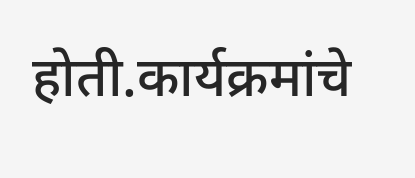होती.कार्यक्रमांचे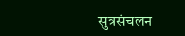सुत्रसंचलन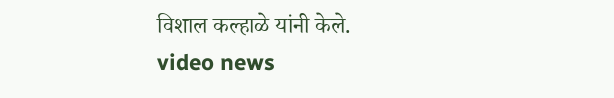विशाल कल्हाळे यांनी केले.
video news